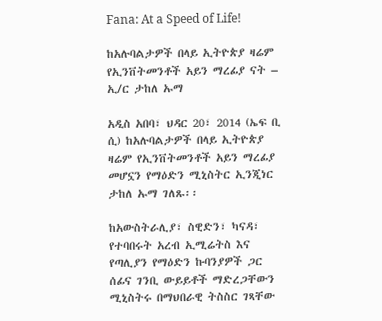Fana: At a Speed of Life!

ከአሉባልታዎች በላይ ኢትዮጵያ ዛሬም የኢንቨትመንቶች አይን ማረፊያ ናት – ኢ/ር ታከለ ኡማ

አዲስ አበባ፣ ህዳር 20፣ 2014 (ኤፍ ቢ ሲ) ከአሉባልታዎች በላይ ኢትዮጵያ ዛሬም የኢንቨትመንቶች አይን ማረፊያ መሆኗን የማዕድን ሚኒስትር ኢንጂነር ታከለ ኡማ ገለጹ፡፡

ከአውስትራሊያ፣ ስዊድን፣ ካናዳ፣ የተባበሩት አረብ ኢሚሬትስ እና የጣሊያን የማዕድን ኩባንያዎች ጋር ሰፊና ገንቢ ውይይቶች ማድረጋቸውን ሚኒስትሩ በማህበራዊ ትስስር ገጻቸው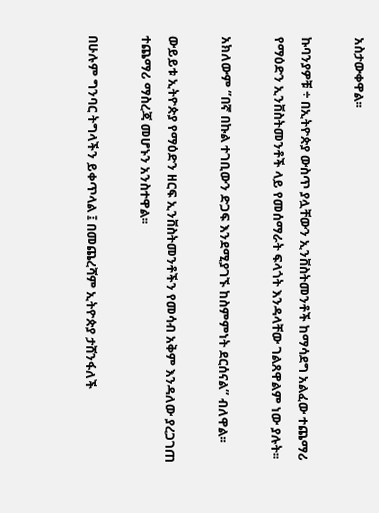አስታውቀዋል፡፡

ኩባንያዎቹ ÷ በኢትዮጵያ ውስጥ ያሏቸውን ኢንቨስትመንቶች ከማሳደግ አልፈው ተጨማሪ የማዕድን ኢንቨስትመንቶች ላይ የመሰማራት ፍላጎት እንዳላቸው ገልጸዋልም ነው ያሉት፡፡

አክለውም ‘’በኛ በኩል ተገቢውን ድጋፍ እንደሚያገኙ ከስምምነት ደርሰናል’’ ብለዋል፡፡

ውይይቱ ኢትዮጵያ የማዕድን ዘርፍ ኢንቨስትመንቶችን የመሳብ አቅም እንዳለው ያረጋገጠ ተጨማሪ ማስረጃ መሆኑን አንስተዋል፡፡

በሁሉም ግንባር ትግላችን ይቀጥላል ፤ በመጨረሻም ኢትዮጵያ ታሸንፋለች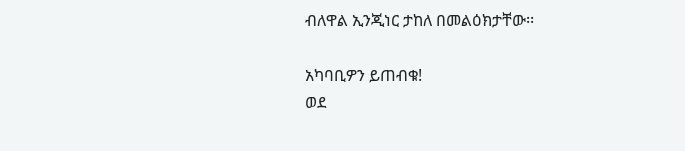ብለዋል ኢንጂነር ታከለ በመልዕክታቸው፡፡

አካባቢዎን ይጠብቁ!
ወደ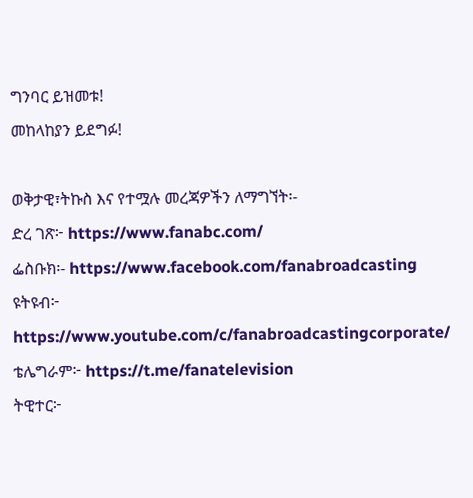ግንባር ይዝመቱ!
መከላከያን ይደግፉ!

ወቅታዊ፣ትኩስ እና የተሟሉ መረጃዎችን ለማግኘት፡-
ድረ ገጽ፦ https://www.fanabc.com/
ፌስቡክ፡- https://www.facebook.com/fanabroadcasting
ዩትዩብ፦ https://www.youtube.com/c/fanabroadcastingcorporate/
ቴሌግራም፦ https://t.me/fanatelevision
ትዊተር፦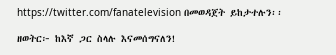https://twitter.com/fanatelevision በመወዳጀት ይከታተሉን፡፡

ዘወትር፦ ከእኛ ጋር ስላሉ እናመሰግናለን!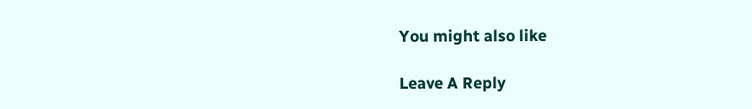You might also like

Leave A Reply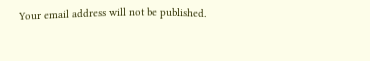Your email address will not be published.